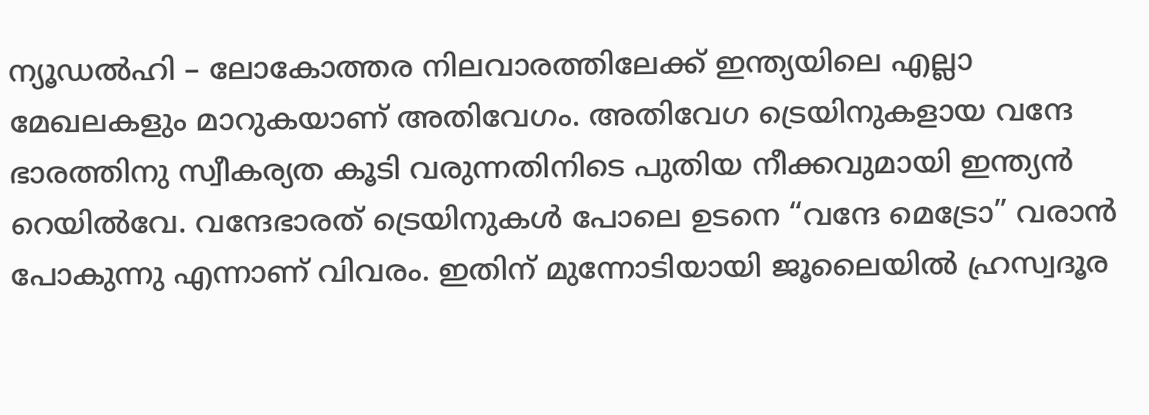ന്യൂഡൽഹി – ലോകോത്തര നിലവാരത്തിലേക്ക് ഇന്ത്യയിലെ എല്ലാ മേഖലകളും മാറുകയാണ് അതിവേഗം. അതിവേഗ ട്രെയിനുകളായ വന്ദേ ഭാരത്തിനു സ്വീകര്യത കൂടി വരുന്നതിനിടെ പുതിയ നീക്കവുമായി ഇന്ത്യൻ റെയിൽവേ. വന്ദേഭാരത് ട്രെയിനുകൾ പോലെ ഉടനെ “വന്ദേ മെട്രോ” വരാൻ പോകുന്നു എന്നാണ് വിവരം. ഇതിന് മുന്നോടിയായി ജൂലൈയിൽ ഹ്രസ്വദൂര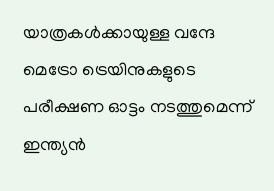യാത്രകൾക്കായുള്ള വന്ദേ മെട്രോ ട്രെയിനുകളുടെ പരീക്ഷണ ഓട്ടം നടത്തുമെന്ന് ഇന്ത്യൻ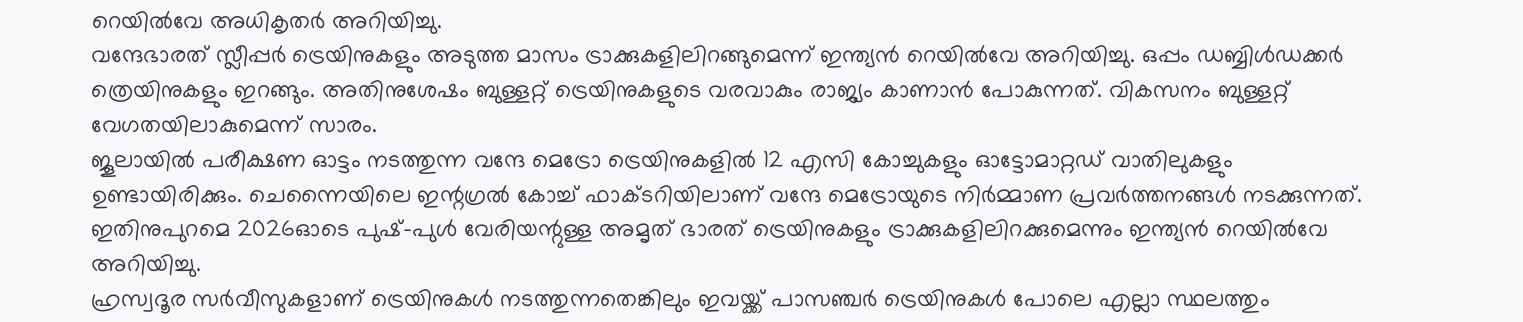റെയിൽവേ അധികൃതർ അറിയിച്ചു.
വന്ദേഭാരത് സ്ലീപ്പർ ട്രെയിനുകളും അടുത്ത മാസം ട്രാക്കുകളിലിറങ്ങുമെന്ന് ഇന്ത്യൻ റെയിൽവേ അറിയിച്ചു. ഒപ്പം ഡബ്ബിൾഡക്കർ ത്രെയിനുകളും ഇറങ്ങും. അതിനുശേഷം ബുള്ളറ്റ് ട്രെയിനുകളുടെ വരവാകും രാജ്യം കാണാൻ പോകുന്നത്. വികസനം ബുള്ളറ്റ് വേഗതയിലാകുമെന്ന് സാരം.
ജൂലായിൽ പരീക്ഷണ ഓട്ടം നടത്തുന്ന വന്ദേ മെട്രോ ട്രെയിനുകളിൽ 12 എസി കോച്ചുകളും ഓട്ടോമാറ്റഡ് വാതിലുകളും ഉണ്ടായിരിക്കും. ചെന്നൈയിലെ ഇന്റഗ്രൽ കോച്ച് ഫാക്ടറിയിലാണ് വന്ദേ മെട്രോയുടെ നിർമ്മാണ പ്രവർത്തനങ്ങൾ നടക്കുന്നത്. ഇതിനുപുറമെ 2026ഓടെ പുഷ്-പുൾ വേരിയന്റുള്ള അമൃത് ഭാരത് ട്രെയിനുകളും ട്രാക്കുകളിലിറക്കുമെന്നും ഇന്ത്യൻ റെയിൽവേ അറിയിച്ചു.
ഹ്രസ്വദൂര സർവീസുകളാണ് ട്രെയിനുകൾ നടത്തുന്നതെങ്കിലും ഇവയ്ക്ക് പാസഞ്ചർ ട്രെയിനുകൾ പോലെ എല്ലാ സ്ഥലത്തും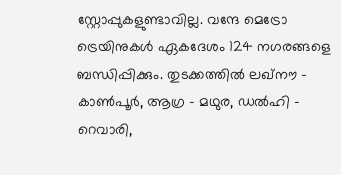സ്റ്റോപ്പുകളുണ്ടാവില്ല. വന്ദേ മെട്രോ ട്രെയിനുകൾ ഏകദേശം 124 നഗരങ്ങളെ ബന്ധിപ്പിക്കും. തുടക്കത്തിൽ ലഖ്നൗ – കാൺപൂർ, ആഗ്ര – മഥുര, ഡൽഹി – റെവാരി,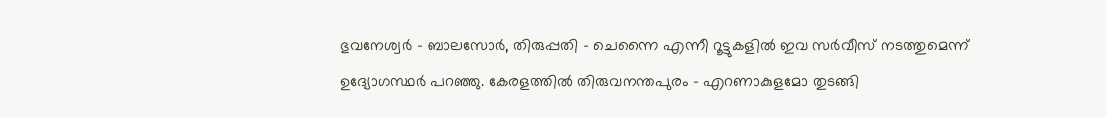ഭുവനേശ്വർ – ബാലസോർ, തിരുപ്പതി – ചെന്നൈ എന്നീ റൂട്ടുകളിൽ ഇവ സർവീസ് നടത്തുമെന്ന് ഉദ്യോഗസ്ഥർ പറഞ്ഞു. കേരളത്തിൽ തിരുവനന്തപുരം – എറണാകുളമോ തുടങ്ങി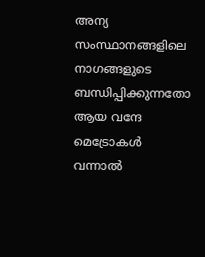അന്യ സംസ്ഥാനങ്ങളിലെ നാഗങ്ങളുടെ ബന്ധിപ്പിക്കുന്നതോ ആയ വന്ദേ മെട്രോകൾ വന്നാൽ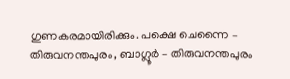ഗുണകരമായിരിക്കും. പക്ഷെ ചെന്നൈ – തിരുവനന്തപുരം, ബാഗ്ലൂർ – തിരുവനന്തപുരം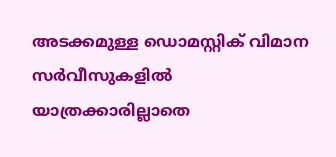അടക്കമുള്ള ഡൊമസ്റ്റിക് വിമാന സർവീസുകളിൽ യാത്രക്കാരില്ലാതെ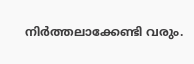നിർത്തലാക്കേണ്ടി വരും.